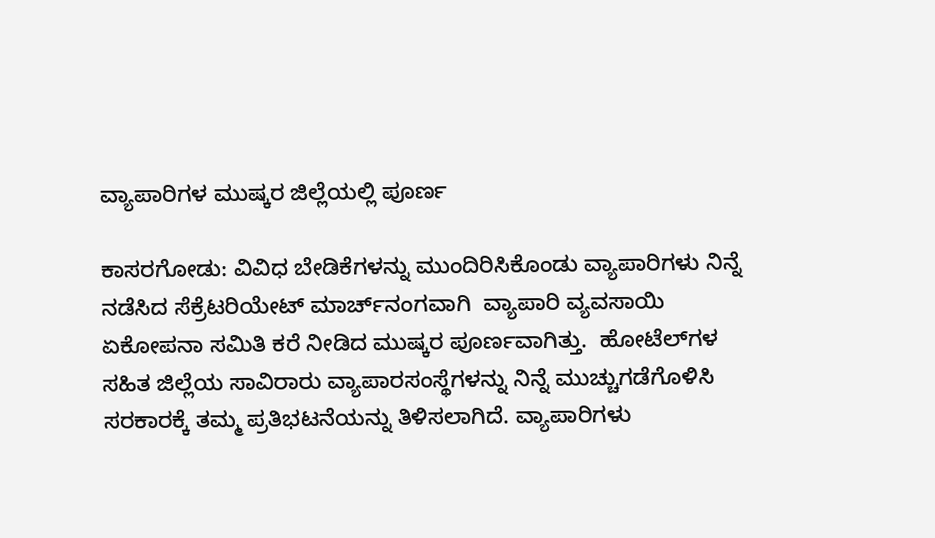ವ್ಯಾಪಾರಿಗಳ ಮುಷ್ಕರ ಜಿಲ್ಲೆಯಲ್ಲಿ ಪೂರ್ಣ

ಕಾಸರಗೋಡು: ವಿವಿಧ ಬೇಡಿಕೆಗಳನ್ನು ಮುಂದಿರಿಸಿಕೊಂಡು ವ್ಯಾಪಾರಿಗಳು ನಿನ್ನೆ ನಡೆಸಿದ ಸೆಕ್ರೆಟರಿಯೇಟ್ ಮಾರ್ಚ್‌ನಂಗವಾಗಿ  ವ್ಯಾಪಾರಿ ವ್ಯವಸಾಯಿ ಏಕೋಪನಾ ಸಮಿತಿ ಕರೆ ನೀಡಿದ ಮುಷ್ಕರ ಪೂರ್ಣವಾಗಿತ್ತು.  ಹೋಟೆಲ್‌ಗಳ ಸಹಿತ ಜಿಲ್ಲೆಯ ಸಾವಿರಾರು ವ್ಯಾಪಾರಸಂಸ್ಥೆಗಳನ್ನು ನಿನ್ನೆ ಮುಚ್ಚುಗಡೆಗೊಳಿಸಿ ಸರಕಾರಕ್ಕೆ ತಮ್ಮ ಪ್ರತಿಭಟನೆಯನ್ನು ತಿಳಿಸಲಾಗಿದೆ. ವ್ಯಾಪಾರಿಗಳು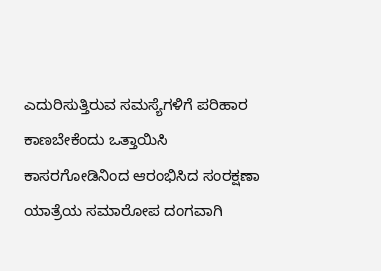ಎದುರಿಸುತ್ತಿರುವ ಸಮಸ್ಯೆಗಳಿಗೆ ಪರಿಹಾರ ಕಾಣಬೇಕೆಂದು ಒತ್ತಾಯಿಸಿ ಕಾಸರಗೋಡಿನಿಂದ ಆರಂಭಿಸಿದ ಸಂರಕ್ಷಣಾ ಯಾತ್ರೆಯ ಸಮಾರೋಪ ದಂಗವಾಗಿ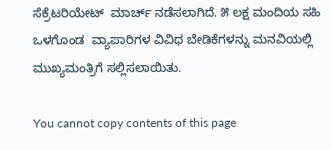ಸೆಕ್ರೆಟರಿಯೇಟ್  ಮಾರ್ಚ್ ನಡೆಸಲಾಗಿದೆ. ೫ ಲಕ್ಷ ಮಂದಿಯ ಸಹಿ ಒಳಗೊಂಡ  ವ್ಯಾಪಾರಿಗಳ ವಿವಿಧ ಬೇಡಿಕೆಗಳನ್ನು ಮನವಿಯಲ್ಲಿ ಮುಖ್ಯಮಂತ್ರಿಗೆ ಸಲ್ಲಿಸಲಾಯಿತು.

You cannot copy contents of this page